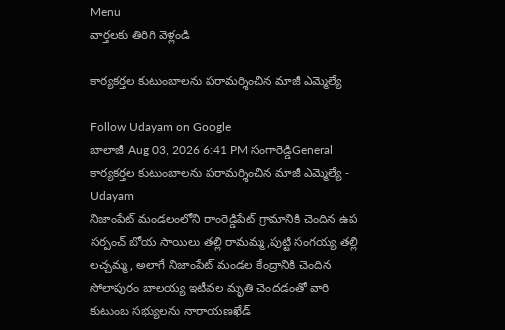Menu
వార్తలకు తిరిగి వెళ్లండి

కార్యకర్తల కుటుంబాలను పరామర్శించిన మాజీ ఎమ్మెల్యే

Follow Udayam on Google
బాలాజీ Aug 03, 2026 6:41 PM సంగారెడ్డిGeneral
కార్యకర్తల కుటుంబాలను పరామర్శించిన మాజీ ఎమ్మెల్యే - Udayam
నిజాంపేట్ మండలంలోని రాంరెడ్డిపేట్ గ్రామానికి చెందిన ఉప సర్పంచ్ బోయ సాయిలు తల్లి రామమ్మ,పుట్టి సంగయ్య తల్లి లచ్చమ్మ, అలాగే నిజాంపేట్ మండల కేంద్రానికి చెందిన సోలాపురం బాలయ్య ఇటీవల మృతి చెందడంతో వారి కుటుంబ సభ్యులను నారాయణఖేడ్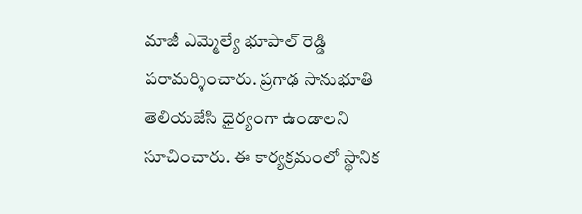మాజీ ఎమ్మెల్యే భూపాల్ రెడ్డి పరామర్శించారు. ప్రగాఢ సానుభూతి తెలియజేసి ధైర్యంగా ఉండాలని సూచించారు. ఈ కార్యక్రమంలో స్థానిక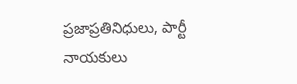ప్రజాప్రతినిధులు, పార్టీ నాయకులు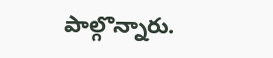పాల్గొన్నారు.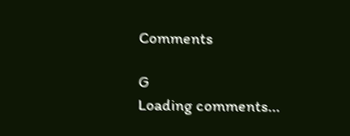Comments

G
Loading comments...